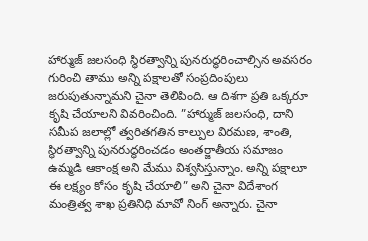హార్ముజ్ జలసంధి స్థిరత్వాన్ని పునరుద్ధరించాల్సిన అవసరం గురించి తాము అన్ని పక్షాలతో సంప్రదింపులు జరుపుతున్నామని చైనా తెలిపింది. ఆ దిశగా ప్రతి ఒక్కరూ కృషి చేయాలని వివరించింది. ”హార్ముజ్ జలసంధి, దాని సమీప జలాల్లో త్వరితగతిన కాల్పుల విరమణ, శాంతి, స్థిరత్వాన్ని పునరుద్ధరించడం అంతర్జాతీయ సమాజం ఉమ్మడి ఆకాంక్ష అని మేము విశ్వసిస్తున్నాం. అన్ని పక్షాలూ ఈ లక్ష్యం కోసం కృషి చేయాలి” అని చైనా విదేశాంగ మంత్రిత్వ శాఖ ప్రతినిధి మావో నింగ్ అన్నారు. చైనా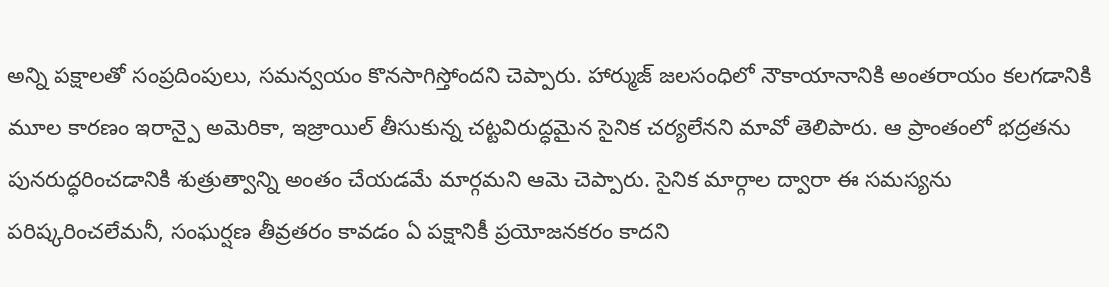అన్ని పక్షాలతో సంప్రదింపులు, సమన్వయం కొనసాగిస్తోందని చెప్పారు. హార్ముజ్ జలసంధిలో నౌకాయానానికి అంతరాయం కలగడానికి మూల కారణం ఇరాన్పై అమెరికా, ఇజ్రాయిల్ తీసుకున్న చట్టవిరుద్ధమైన సైనిక చర్యలేనని మావో తెలిపారు. ఆ ప్రాంతంలో భద్రతను పునరుద్ధరించడానికి శుత్రుత్వాన్ని అంతం చేయడమే మార్గమని ఆమె చెప్పారు. సైనిక మార్గాల ద్వారా ఈ సమస్యను పరిష్కరించలేమనీ, సంఘర్షణ తీవ్రతరం కావడం ఏ పక్షానికీ ప్రయోజనకరం కాదని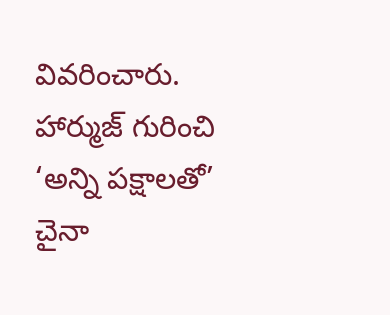వివరించారు.
హార్ముజ్ గురించి ‘అన్ని పక్షాలతో’ చైనా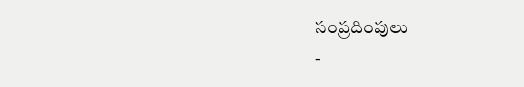సంప్రదింపులు
-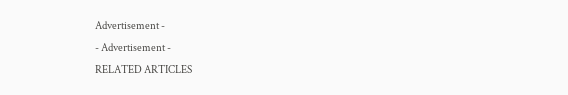Advertisement -
- Advertisement -
RELATED ARTICLES